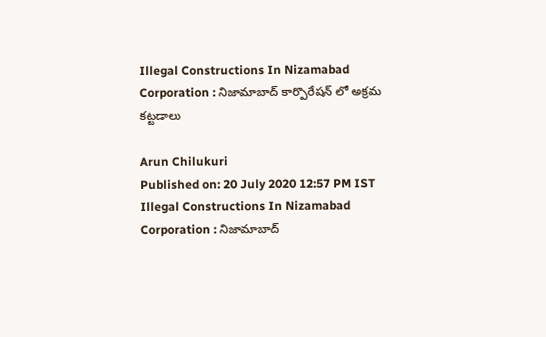Illegal Constructions In Nizamabad Corporation : నిజామాబాద్ కార్పొరేషన్ లో అక్రమ కట్టడాలు

Arun Chilukuri
Published on: 20 July 2020 12:57 PM IST
Illegal Constructions In Nizamabad Corporation : నిజామాబాద్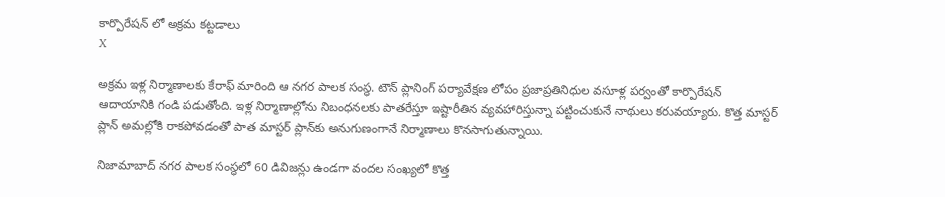కార్పొరేషన్ లో అక్రమ కట్టడాలు
X

అక్రమ ఇళ్ల నిర్మాణాలకు కేరాఫ్ మారింది ఆ నగర పాలక సంస్ధ. టౌన్ ప్లానింగ్ పర్యావేక్షణ లోపం ప్రజాప్రతినిధుల వసూళ్ల పర్వంతో కార్పొరేషన్ ఆదాయానికి గండి పడుతోంది. ఇళ్ల నిర్మాణాల్లోను నిబంధనలకు పాతరేస్తూ ఇష్టారీతిన వ్యవహారిస్తున్నా పట్టించుకునే నాథులు కరువయ్యారు. కొత్త మాస్టర్‌ ప్లాన్‌ అమల్లోకి రాకపోవడంతో పాత మాస్టర్‌ ప్లాన్‌కు అనుగుణంగానే నిర్మాణాలు కొనసాగుతున్నాయి.

నిజామాబాద్ నగర పాలక సంస్ధలో 60 డివిజన్లు ఉండగా వందల సంఖ్యలో కొత్త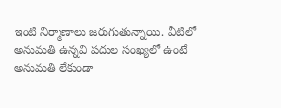ఇంటి నిర్మాణాలు జరుగుతున్నాయి. వీటిలో అనుమతి ఉన్నవి పదుల సంఖ్యలో ఉంటే అనుమతి లేకుండా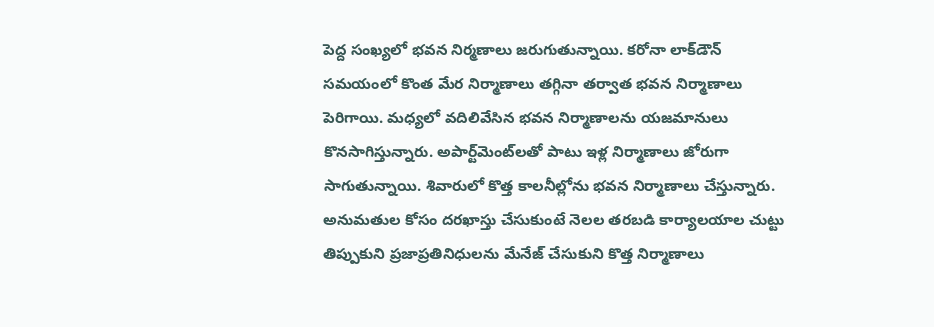పెద్ద సంఖ్యలో భవన నిర్మణాలు జరుగుతున్నాయి. కరోనా లాక్‌డౌన్‌ సమయంలో కొంత మేర నిర్మాణాలు తగ్గినా తర్వాత భవన నిర్మాణాలు పెరిగాయి. మధ్యలో వదిలివేసిన భవన నిర్మాణాలను యజమానులు కొనసాగిస్తున్నారు. అపార్ట్‌మెంట్‌లతో పాటు ఇళ్ల నిర్మాణాలు జోరుగా సాగుతున్నాయి. శివారులో కొత్త కాలనీల్లోను భవన నిర్మాణాలు చేస్తున్నారు. అనుమతుల కోసం దరఖాస్తు చేసుకుంటే నెలల తరబడి కార్యాలయాల చుట్టు తిప్పుకుని ప్రజాప్రతినిధులను మేనేజ్ చేసుకుని కొత్త నిర్మాణాలు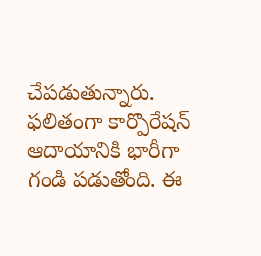చేపడుతున్నారు. ఫలితంగా కార్పొరేషన్ ఆదాయానికి భారీగా గండి పడుతోంది. ఈ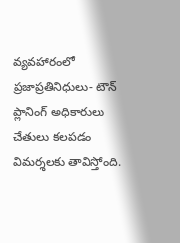వ్యవహారంలో ప్రజాప్రతినిధులు- టౌన్ ప్లానింగ్ అధికారులు చేతులు కలపడం విమర్శలకు తావిస్తోంది.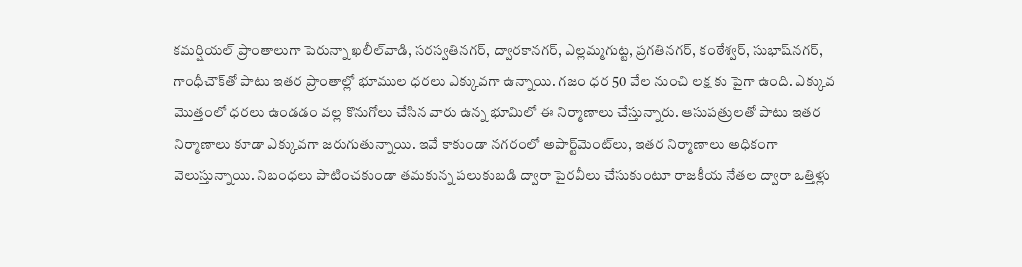క‌మ‌ర్షియ‌ల్ ప్రాంతాలుగా పెరున్నా ఖలీల్‌వాడి, సరస్వతినగర్‌, ద్వారకానగర్‌, ఎల్లమ్మగుట్ట, ప్రగతినగర్‌, కంఠేశ్వర్‌, సుభాష్‌నగర్‌, గాంధీచౌక్‌తో పాటు ఇతర ప్రాంతాల్లో భూముల ధరలు ఎక్కువగా ఉన్నాయి. గజం ధర 50 వేల నుంచి లక్ష కు పైగా ఉంది. ఎక్కువ మొత్తంలో ధరలు ఉండడం వల్ల కొనుగోలు చేసిన వారు ఉన్న భూమిలో ఈ నిర్మాణాలు చేస్తున్నారు. ఆసుపత్రులతో పాటు ఇతర నిర్మాణాలు కూడా ఎక్కువగా జరుగుతున్నాయి. ఇవే కాకుండా నగరంలో అపార్ట్‌మెంట్‌లు, ఇతర నిర్మాణాలు అధికంగా వెలుస్తున్నాయి. నిబంధలు పాటించకుండా తమకున్న పలుకుబడి ద్వారా పైరవీలు చేసుకుంటూ రాజకీయ నేతల ద్వారా ఒత్తిళ్లు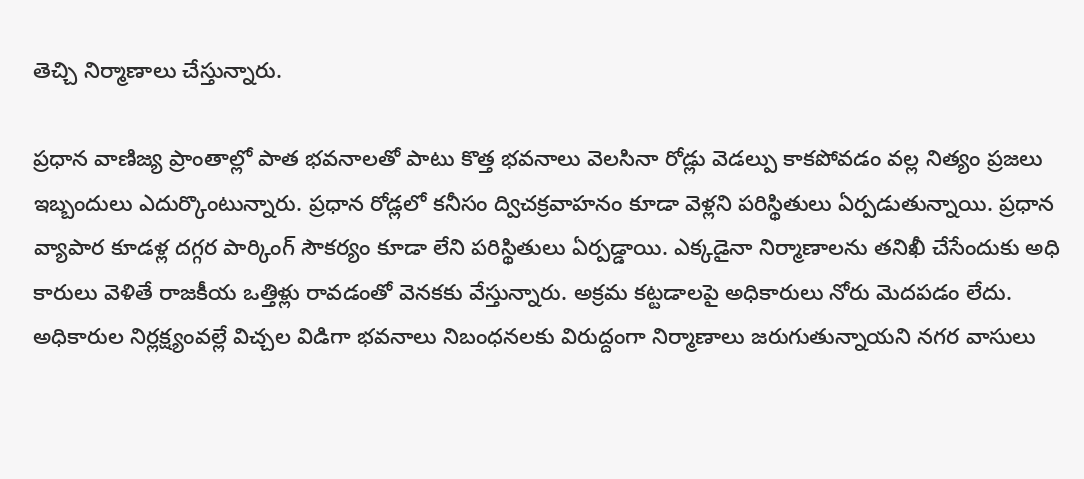తెచ్చి నిర్మాణాలు చేస్తున్నారు.

ప్రధాన వాణిజ్య ప్రాంతాల్లో పాత భవనాలతో పాటు కొత్త భవనాలు వెలసినా రోడ్లు వెడల్పు కాకపోవడం వల్ల నిత్యం ప్రజలు ఇబ్బందులు ఎదుర్కొంటున్నారు. ప్రధాన రోడ్లలో కనీసం ద్విచక్రవాహనం కూడా వెళ్లని పరిస్థితులు ఏర్పడుతున్నాయి. ప్రధాన వ్యాపార కూడళ్ల దగ్గర పార్కింగ్‌ సౌకర్యం కూడా లేని పరిస్థితులు ఏర్పడ్డాయి. ఎక్కడైనా నిర్మాణాలను తనిఖీ చేసేందుకు అధి కారులు వెళితే రాజకీయ ఒత్తిళ్లు రావడంతో వెనకకు వేస్తున్నారు. అక్రమ కట్టడాలపై అధికారులు నోరు మెదపడం లేదు. అధికారుల నిర్లక్ష్యంవల్లే విచ్చల విడిగా భవనాలు నిబంధనలకు విరుద్దంగా నిర్మాణాలు జరుగుతున్నాయని నగర వాసులు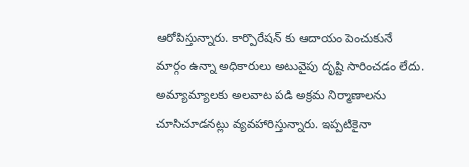ఆరోపిస్తున్నారు. కార్పొరేషన్ కు ఆదాయం పెంచుకునే మార్గం ఉన్నా అధికారులు అటువైపు దృష్టి సారించడం లేదు. అమ్యామ్యాలకు అలవాట పడి అక్రమ నిర్మాణాలను చూసిచూడనట్లు వ్యవహారిస్తున్నారు. ఇప్పటికైనా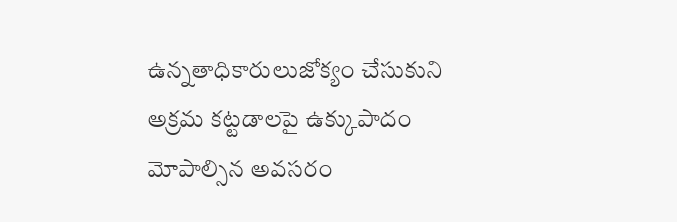ఉన్నతాధికారులుజోక్యం చేసుకుని అక్రమ కట్టడాలపై ఉక్కుపాదం మోపాల్సిన అవసరం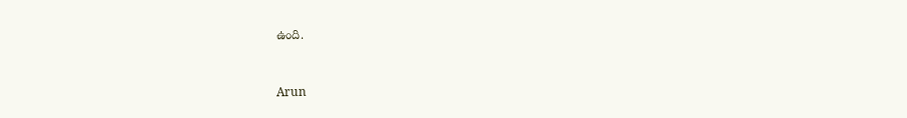ఉంది.



Arun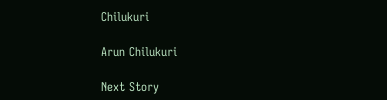Chilukuri

Arun Chilukuri

Next Story